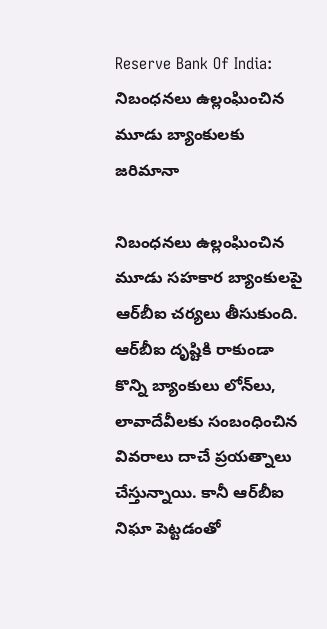Reserve Bank Of India: నిబంధనలు ఉల్లంఘించిన మూడు బ్యాంకులకు జరిమానా

నిబంధనలు ఉల్లంఘించిన మూడు సహకార బ్యాంకులపై ఆర్‌బీఐ చర్యలు తీసుకుంది. ఆర్‌బీఐ దృష్టికి రాకుండా కొన్ని బ్యాంకులు లోన్‌లు, లావాదేవీలకు సంబంధించిన వివరాలు దాచే ప్రయత్నాలు చేస్తున్నాయి. కానీ ఆర్‌బీఐ నిఘా పెట్టడంతో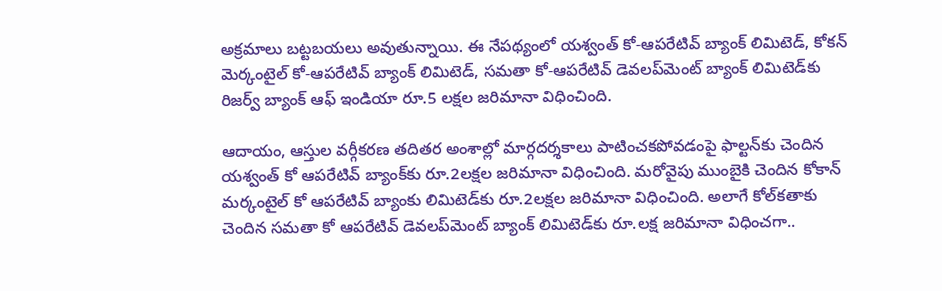అక్రమాలు బట్టబయలు అవుతున్నాయి. ఈ నేపథ్యంలో యశ్వంత్ కో-ఆపరేటివ్ బ్యాంక్ లిమిటెడ్, కోకన్ మెర్కంటైల్ కో-ఆపరేటివ్ బ్యాంక్ లిమిటెడ్, సమతా కో-ఆపరేటివ్ డెవలప్‌మెంట్ బ్యాంక్ లిమిటెడ్‌కు రిజర్వ్ బ్యాంక్ ఆఫ్ ఇండియా రూ.5 లక్షల జరిమానా విధించింది.

ఆదాయం, ఆస్తుల వర్గీకరణ తదితర అంశాల్లో మార్గదర్శకాలు పాటించకపోవడంపై ఫాల్టన్‌కు చెందిన యశ్వంత్‌ కో ఆపరేటివ్‌ బ్యాంక్‌కు రూ.2లక్షల జరిమానా విధించింది. మరోవైపు ముంబైకి చెందిన కోకాన్‌ మర్కంటైల్‌ కో ఆపరేటివ్‌ బ్యాంకు లిమిటెడ్‌కు రూ.2లక్షల జరిమానా విధించింది. అలాగే కోల్‌కతాకు చెందిన సమతా కో ఆపరేటివ్‌ డెవలప్‌మెంట్‌ బ్యాంక్‌ లిమిటెడ్‌కు రూ.లక్ష జరిమానా విధించగా..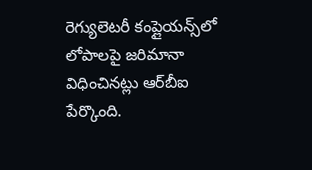రెగ్యులెటరీ కంప్లైయన్స్‌లో లోపాలపై జరిమానా విధించినట్లు ఆర్‌బీఐ పేర్కొంది.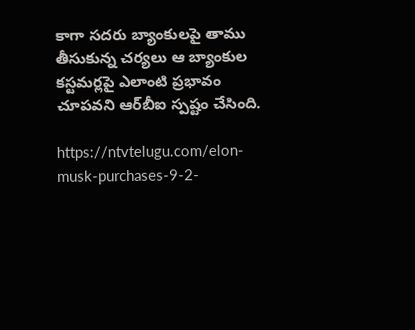కాగా సదరు బ్యాంకులపై తాము తీసుకున్న చర్యలు ఆ బ్యాంకుల కస్టమర్లపై ఎలాంటి ప్రభావం చూపవని ఆర్‌బీఐ స్పష్టం చేసింది.

https://ntvtelugu.com/elon-musk-purchases-9-2-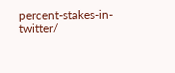percent-stakes-in-twitter/